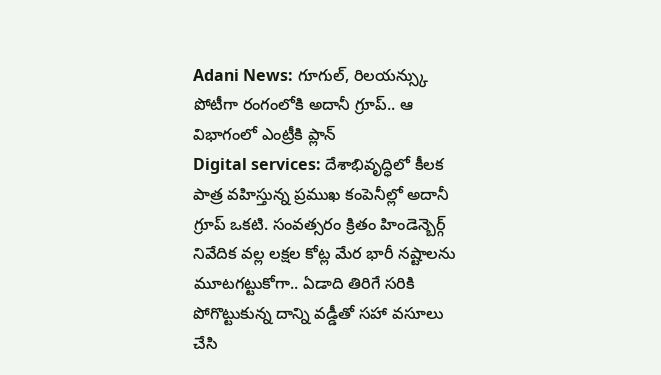Adani News: గూగుల్, రిలయన్స్కు పోటీగా రంగంలోకి అదానీ గ్రూప్.. ఆ విభాగంలో ఎంట్రీకి ప్లాన్
Digital services: దేశాభివృద్ధిలో కీలక పాత్ర వహిస్తున్న ప్రముఖ కంపెనీల్లో అదానీ గ్రూప్ ఒకటి. సంవత్సరం క్రితం హిండెన్బెర్గ్ నివేదిక వల్ల లక్షల కోట్ల మేర భారీ నష్టాలను మూటగట్టుకోగా.. ఏడాది తిరిగే సరికి పోగొట్టుకున్న దాన్ని వడ్డీతో సహా వసూలు చేసి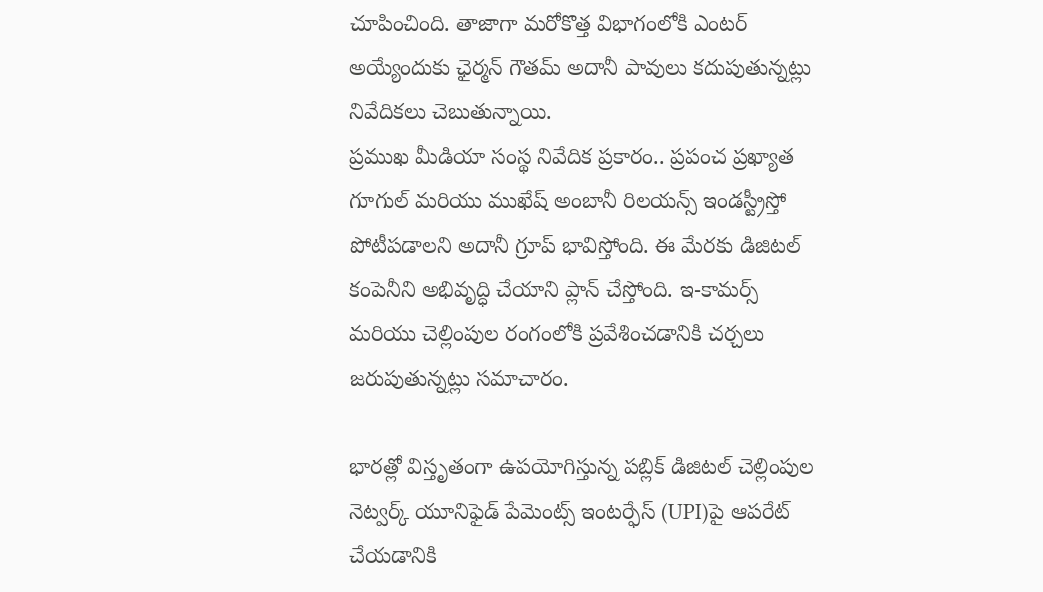చూపించింది. తాజాగా మరోకొత్త విభాగంలోకి ఎంటర్ అయ్యేందుకు ఛైర్మన్ గౌతమ్ అదానీ పావులు కదుపుతున్నట్లు నివేదికలు చెబుతున్నాయి.
ప్రముఖ మీడియా సంస్థ నివేదిక ప్రకారం.. ప్రపంచ ప్రఖ్యాత గూగుల్ మరియు ముఖేష్ అంబానీ రిలయన్స్ ఇండస్ట్రీస్తో పోటీపడాలని అదానీ గ్రూప్ భావిస్తోంది. ఈ మేరకు డిజిటల్ కంపెనీని అభివృద్ధి చేయాని ప్లాన్ చేస్తోంది. ఇ-కామర్స్ మరియు చెల్లింపుల రంగంలోకి ప్రవేశించడానికి చర్చలు జరుపుతున్నట్లు సమాచారం.

భారత్లో విస్తృతంగా ఉపయోగిస్తున్న పబ్లిక్ డిజిటల్ చెల్లింపుల నెట్వర్క్ యూనిఫైడ్ పేమెంట్స్ ఇంటర్ఫేస్ (UPI)పై ఆపరేట్ చేయడానికి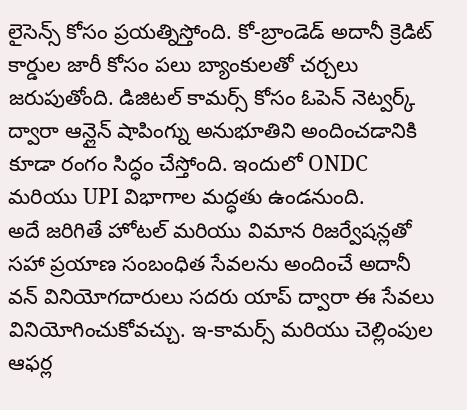లైసెన్స్ కోసం ప్రయత్నిస్తోంది. కో-బ్రాండెడ్ అదానీ క్రెడిట్ కార్డుల జారీ కోసం పలు బ్యాంకులతో చర్చలు జరుపుతోంది. డిజిటల్ కామర్స్ కోసం ఓపెన్ నెట్వర్క్ ద్వారా ఆన్లైన్ షాపింగ్ను అనుభూతిని అందించడానికి కూడా రంగం సిద్ధం చేస్తోంది. ఇందులో ONDC మరియు UPI విభాగాల మద్ధతు ఉండనుంది.
అదే జరిగితే హోటల్ మరియు విమాన రిజర్వేషన్లతో సహా ప్రయాణ సంబంధిత సేవలను అందించే అదానీ వన్ వినియోగదారులు సదరు యాప్ ద్వారా ఈ సేవలు వినియోగించుకోవచ్చు. ఇ-కామర్స్ మరియు చెల్లింపుల ఆఫర్ల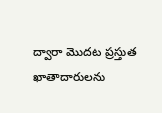ద్వారా మొదట ప్రస్తుత ఖాతాదారులను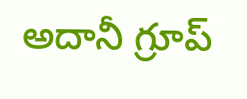అదానీ గ్రూప్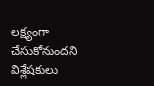లక్ష్యంగా చేసుకోనుందని విశ్లేషకులు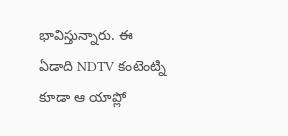భావిస్తున్నారు. ఈ ఏడాది NDTV కంటెంట్ని కూడా ఆ యాప్లో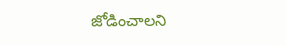జోడించాలని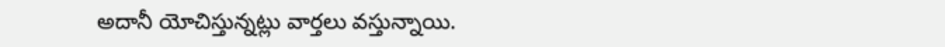అదానీ యోచిస్తున్నట్లు వార్తలు వస్తున్నాయి.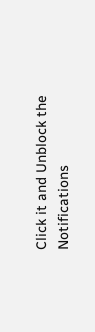Click it and Unblock the Notifications